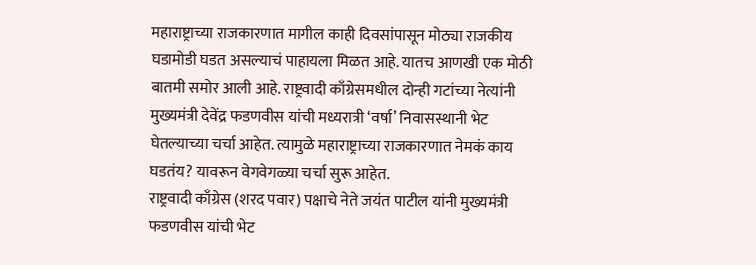महाराष्ट्राच्या राजकारणात मागील काही दिवसांपासून मोठ्या राजकीय घडामोडी घडत असल्याचं पाहायला मिळत आहे. यातच आणखी एक मोठी बातमी समोर आली आहे. राष्ट्रवादी काँग्रेसमधील दोन्ही गटांच्या नेत्यांनी मुख्यमंत्री देवेंद्र फडणवीस यांची मध्यरात्री ‘वर्षा’ निवासस्थानी भेट घेतल्याच्या चर्चा आहेत. त्यामुळे महाराष्ट्राच्या राजकारणात नेमकं काय घडतंय? यावरून वेगवेगळ्या चर्चा सुरू आहेत.
राष्ट्रवादी काँग्रेस (शरद पवार) पक्षाचे नेते जयंत पाटील यांनी मुख्यमंत्री फडणवीस यांची भेट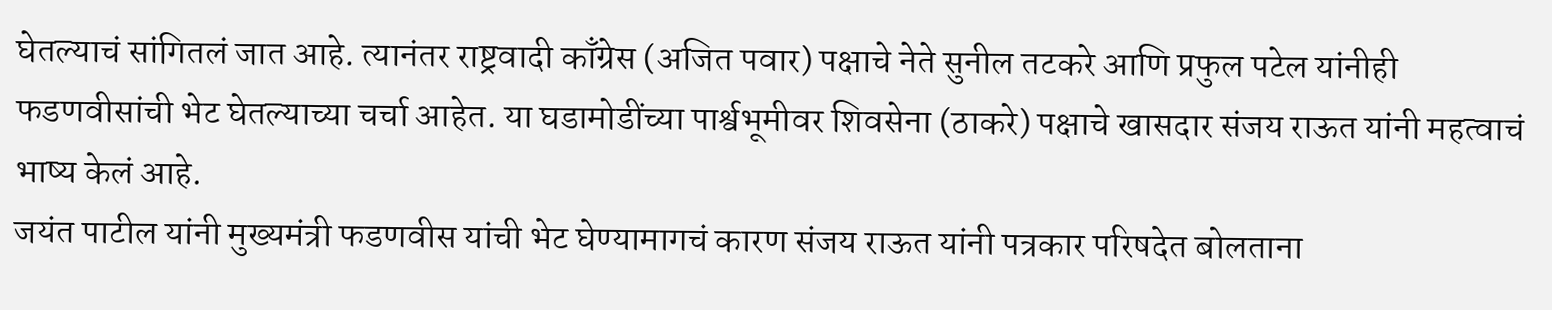घेतल्याचं सांगितलं जात आहे. त्यानंतर राष्ट्रवादी काँग्रेस (अजित पवार) पक्षाचे नेते सुनील तटकरे आणि प्रफुल पटेल यांनीही फडणवीसांची भेट घेतल्याच्या चर्चा आहेत. या घडामोडींच्या पार्श्वभूमीवर शिवसेना (ठाकरे) पक्षाचे खासदार संजय राऊत यांनी महत्वाचं भाष्य केलं आहे.
जयंत पाटील यांनी मुख्यमंत्री फडणवीस यांची भेट घेण्यामागचं कारण संजय राऊत यांनी पत्रकार परिषदेत बोलताना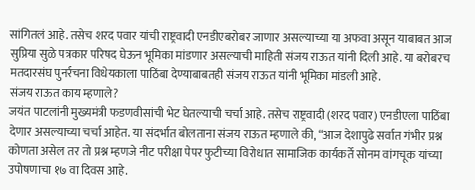सांगितलं आहे. तसेच शरद पवार यांची राष्ट्रवादी एनडीएबरोबर जाणार असल्याच्या या अफवा असून याबाबत आज सुप्रिया सुळे पत्रकार परिषद घेऊन भूमिका मांडणार असल्याची माहिती संजय राऊत यांनी दिली आहे. या बरोबरच मतदारसंघ पुनर्रचना विधेयकाला पाठिंबा देण्याबाबतही संजय राऊत यांनी भूमिका मांडली आहे.
संजय राऊत काय म्हणाले?
जयंत पाटलांनी मुख्यमंत्री फडणवीसांची भेट घेतल्याची चर्चा आहे. तसेच राष्ट्रवादी (शरद पवार) एनडीएला पाठिंबा देणार असल्याच्या चर्चा आहेत. या संदर्भात बोलताना संजय राऊत म्हणाले की, “आज देशापुढे सर्वात गंभीर प्रश्न कोणता असेल तर तो प्रश्न म्हणजे नीट परीक्षा पेपर फुटीच्या विरोधात सामाजिक कार्यकर्ते सोनम वांगचूक यांच्या उपोषणाचा १७ वा दिवस आहे.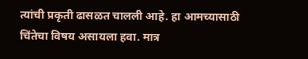त्यांची प्रकृती ढासळत चालली आहे. हा आमच्यासाठी चिंतेचा विषय असायला हवा. मात्र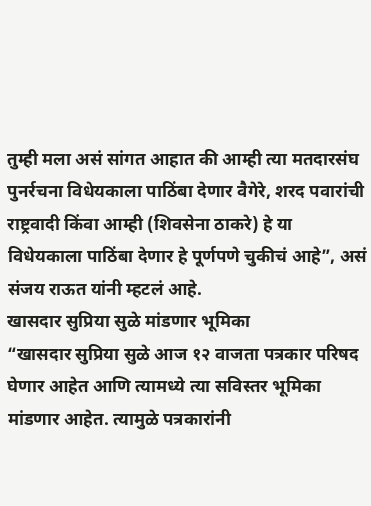तुम्ही मला असं सांगत आहात की आम्ही त्या मतदारसंघ पुनर्रचना विधेयकाला पाठिंबा देणार वैगेरे, शरद पवारांची राष्ट्रवादी किंवा आम्ही (शिवसेना ठाकरे) हे या विधेयकाला पाठिंबा देणार हे पूर्णपणे चुकीचं आहे”, असं संजय राऊत यांनी म्हटलं आहे.
खासदार सुप्रिया सुळे मांडणार भूमिका
“खासदार सुप्रिया सुळे आज १२ वाजता पत्रकार परिषद घेणार आहेत आणि त्यामध्ये त्या सविस्तर भूमिका मांडणार आहेत. त्यामुळे पत्रकारांनी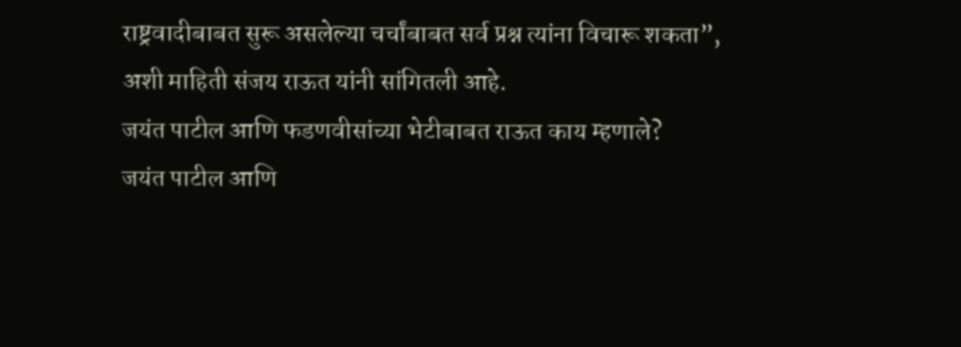राष्ट्रवादीबाबत सुरू असलेल्या चर्चांबाबत सर्व प्रश्न त्यांना विचारू शकता”, अशी माहिती संजय राऊत यांनी सांगितली आहे.
जयंत पाटील आणि फडणवीसांच्या भेटीबाबत राऊत काय म्हणाले?
जयंत पाटील आणि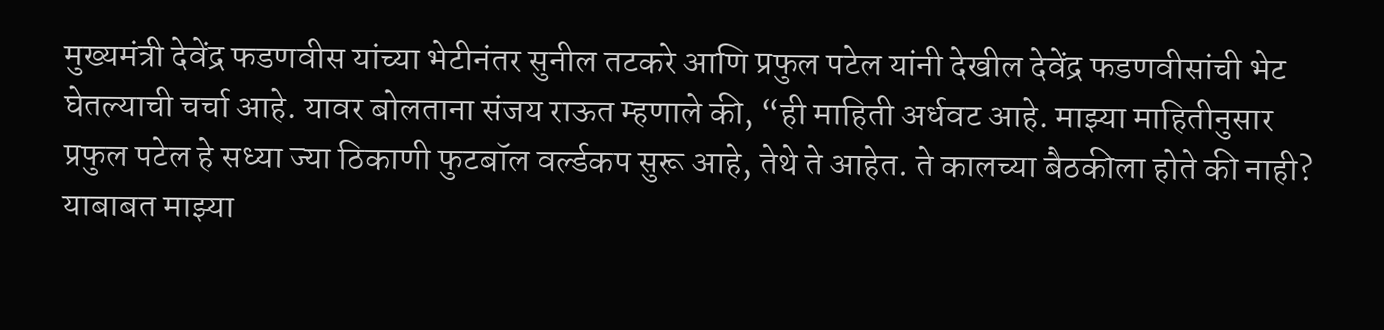मुख्यमंत्री देवेंद्र फडणवीस यांच्या भेटीनंतर सुनील तटकरे आणि प्रफुल पटेल यांनी देखील देवेंद्र फडणवीसांची भेट घेतल्याची चर्चा आहे. यावर बोलताना संजय राऊत म्हणाले की, “ही माहिती अर्धवट आहे. माझ्या माहितीनुसार प्रफुल पटेल हे सध्या ज्या ठिकाणी फुटबॉल वर्ल्डकप सुरू आहे, तेथे ते आहेत. ते कालच्या बैठकीला होते की नाही? याबाबत माझ्या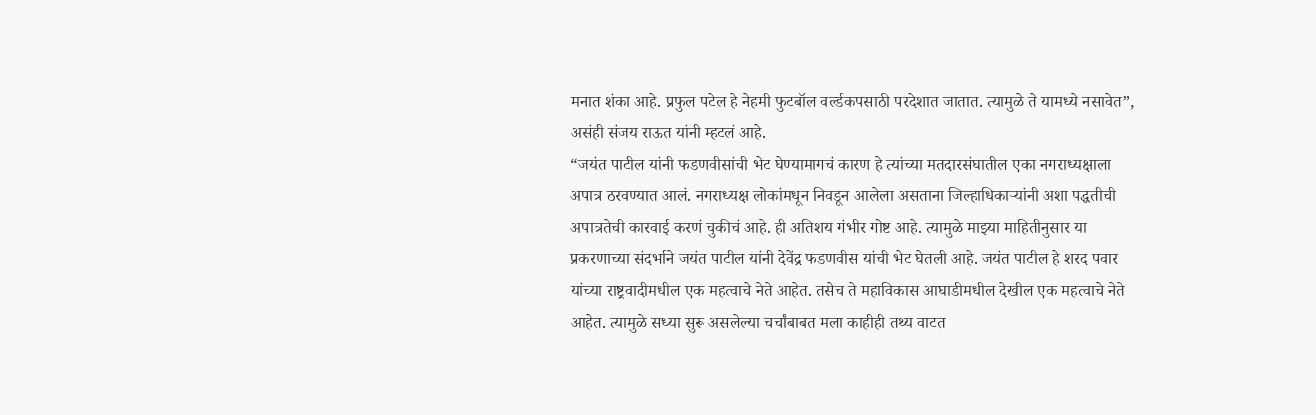मनात शंका आहे. प्रफुल पटेल हे नेहमी फुटबॉल वर्ल्डकपसाठी परदेशात जातात. त्यामुळे ते यामध्ये नसावेत”, असंही संजय राऊत यांनी म्हटलं आहे.
“जयंत पाटील यांनी फडणवीसांची भेट घेण्यामागचं कारण हे त्यांच्या मतदारसंघातील एका नगराध्यक्षाला अपात्र ठरवण्यात आलं. नगराध्यक्ष लोकांमधून निवडून आलेला असताना जिल्हाधिकाऱ्यांनी अशा पद्धतीची अपात्रतेची कारवाई करणं चुकीचं आहे. ही अतिशय गंभीर गोष्ट आहे. त्यामुळे माझ्या माहितीनुसार या प्रकरणाच्या संदर्भाने जयंत पाटील यांनी देवेंद्र फडणवीस यांची भेट घेतली आहे. जयंत पाटील हे शरद पवार यांच्या राष्ट्रवादीमधील एक महत्वाचे नेते आहेत. तसेच ते महाविकास आघाडीमधील देखील एक महत्वाचे नेते आहेत. त्यामुळे सध्या सुरू असलेल्या चर्चांबाबत मला काहीही तथ्य वाटत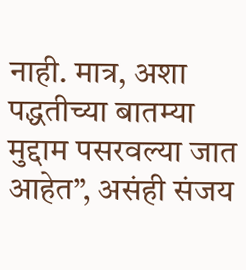नाही. मात्र, अशा पद्धतीच्या बातम्या मुद्दाम पसरवल्या जात आहेत”, असंही संजय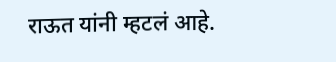राऊत यांनी म्हटलं आहे.